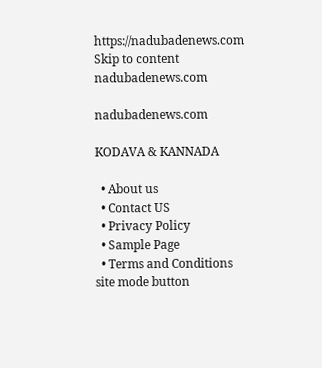https://nadubadenews.com
Skip to content
nadubadenews.com

nadubadenews.com

KODAVA & KANNADA

  • About us
  • Contact US
  • Privacy Policy
  • Sample Page
  • Terms and Conditions
site mode button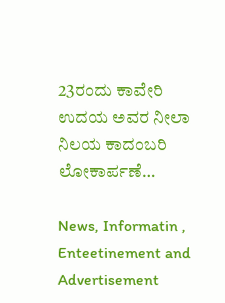23ರಂದು ಕಾವೇರಿ ಉದಯ ಅವರ ನೀಲಾ ನಿಲಯ ಕಾದಂಬರಿ ಲೋಕಾರ್ಪಣೆ…

News, Informatin , Enteetinement and Advertisement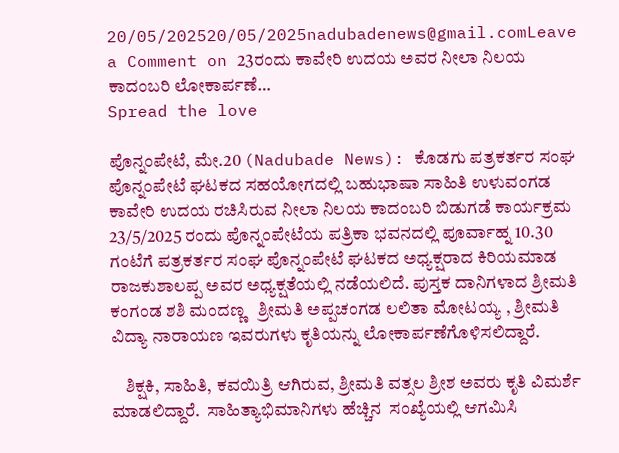20/05/202520/05/2025nadubadenews@gmail.comLeave a Comment on 23ರಂದು ಕಾವೇರಿ ಉದಯ ಅವರ ನೀಲಾ ನಿಲಯ ಕಾದಂಬರಿ ಲೋಕಾರ್ಪಣೆ…
Spread the love

ಪೊನ್ನಂಪೇಟೆ, ಮೇ.20 (Nadubade News): ಕೊಡಗು ಪತ್ರಕರ್ತರ ಸಂಘ ಪೊನ್ನಂಪೇಟೆ ಘಟಕದ ಸಹಯೋಗದಲ್ಲಿ ಬಹುಭಾಷಾ ಸಾಹಿತಿ ಉಳುವಂಗಡ ಕಾವೇರಿ ಉದಯ ರಚಿಸಿರುವ ನೀಲಾ ನಿಲಯ ಕಾದಂಬರಿ ಬಿಡುಗಡೆ ಕಾರ್ಯಕ್ರಮ 23/5/2025 ರಂದು ಪೊನ್ನಂಪೇಟೆಯ ಪತ್ರಿಕಾ ಭವನದಲ್ಲಿ ಪೂರ್ವಾಹ್ನ 10.30 ಗಂಟೆಗೆ ಪತ್ರಕರ್ತರ ಸಂಘ ಪೊನ್ನಂಪೇಟೆ ಘಟಕದ ಅಧ್ಯಕ್ಷರಾದ ಕಿರಿಯಮಾಡ ರಾಜಕುಶಾಲಪ್ಪ ಅವರ ಅಧ್ಯಕ್ಷತೆಯಲ್ಲಿ ನಡೆಯಲಿದೆ. ಪುಸ್ತಕ ದಾನಿಗಳಾದ ಶ್ರೀಮತಿ ಕಂಗಂಡ ಶಶಿ ಮಂದಣ್ಣ   ಶ್ರೀಮತಿ ಅಪ್ಪಚಂಗಡ ಲಲಿತಾ ಮೋಟಯ್ಯ , ಶ್ರೀಮತಿ ವಿದ್ಯಾ ನಾರಾಯಣ ಇವರುಗಳು ಕೃತಿಯನ್ನು ಲೋಕಾರ್ಪಣೆಗೊಳಿಸಲಿದ್ದಾರೆ.

    ಶಿಕ್ಷಕಿ, ಸಾಹಿತಿ, ಕವಯಿತ್ರಿ ಆಗಿರುವ, ಶ್ರೀಮತಿ ವತ್ಸಲ ಶ್ರೀಶ ಅವರು ಕೃತಿ ವಿಮರ್ಶೆ ಮಾಡಲಿದ್ದಾರೆ.  ಸಾಹಿತ್ಯಾಭಿಮಾನಿಗಳು ಹೆಚ್ಚಿನ  ಸಂಖ್ಯೆಯಲ್ಲಿ ಆಗಮಿಸಿ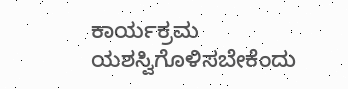ಕಾರ್ಯಕ್ರಮ ಯಶಸ್ವಿಗೊಳಿಸಬೇಕೆಂದು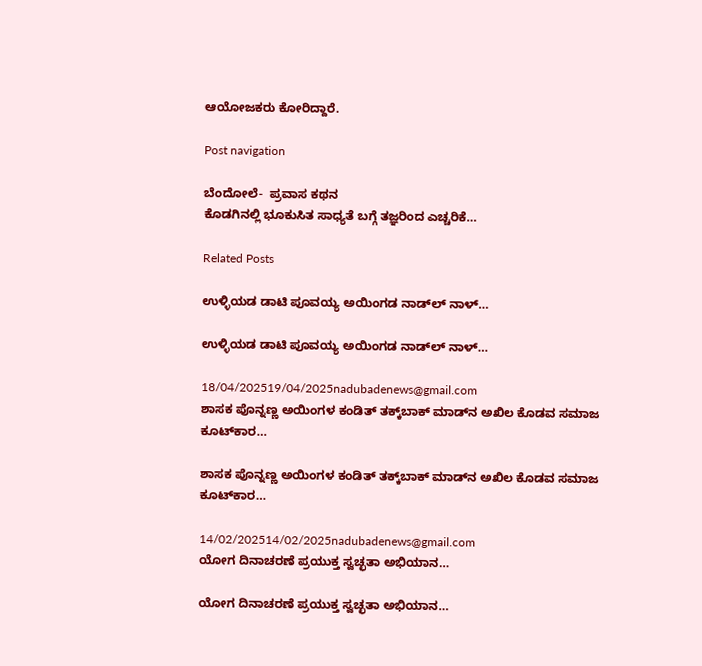ಆಯೋಜಕರು ಕೋರಿದ್ದಾರೆ.

Post navigation

ಬೆಂದೋಲೆ-  ಪ್ರವಾಸ ಕಥನ
ಕೊಡಗಿನಲ್ಲಿ ಭೂಕುಸಿತ ಸಾಧ್ಯತೆ ಬಗ್ಗೆ ತಜ್ಞರಿಂದ ಎಚ್ಚರಿಕೆ…

Related Posts

ಉಳ್ಳಿಯಡ ಡಾಟಿ ಪೂವಯ್ಯ ಅಯಿಂಗಡ ನಾಡ್‌ಲ್‌ ನಾಳ್…

ಉಳ್ಳಿಯಡ ಡಾಟಿ ಪೂವಯ್ಯ ಅಯಿಂಗಡ ನಾಡ್‌ಲ್‌ ನಾಳ್…

18/04/202519/04/2025nadubadenews@gmail.com
ಶಾಸಕ ಪೊನ್ನಣ್ಣ ಅಯಿಂಗಳ ಕಂಡಿತ್‌ ತಕ್ಕ್‌ಬಾಕ್‌ ಮಾಡ್‌ನ ಅಖಿಲ ಕೊಡವ ಸಮಾಜ ಕೂಟ್‌ಕಾರ…

ಶಾಸಕ ಪೊನ್ನಣ್ಣ ಅಯಿಂಗಳ ಕಂಡಿತ್‌ ತಕ್ಕ್‌ಬಾಕ್‌ ಮಾಡ್‌ನ ಅಖಿಲ ಕೊಡವ ಸಮಾಜ ಕೂಟ್‌ಕಾರ…

14/02/202514/02/2025nadubadenews@gmail.com
ಯೋಗ ದಿನಾಚರಣೆ ಪ್ರಯುಕ್ತ ಸ್ವಚ್ಛತಾ ಅಭಿಯಾನ…

ಯೋಗ ದಿನಾಚರಣೆ ಪ್ರಯುಕ್ತ ಸ್ವಚ್ಛತಾ ಅಭಿಯಾನ…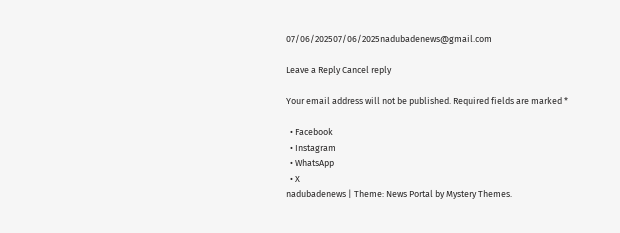07/06/202507/06/2025nadubadenews@gmail.com

Leave a Reply Cancel reply

Your email address will not be published. Required fields are marked *

  • Facebook
  • Instagram
  • WhatsApp
  • X
nadubadenews | Theme: News Portal by Mystery Themes.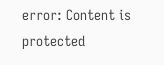error: Content is protected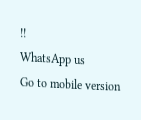!!
WhatsApp us
Go to mobile version